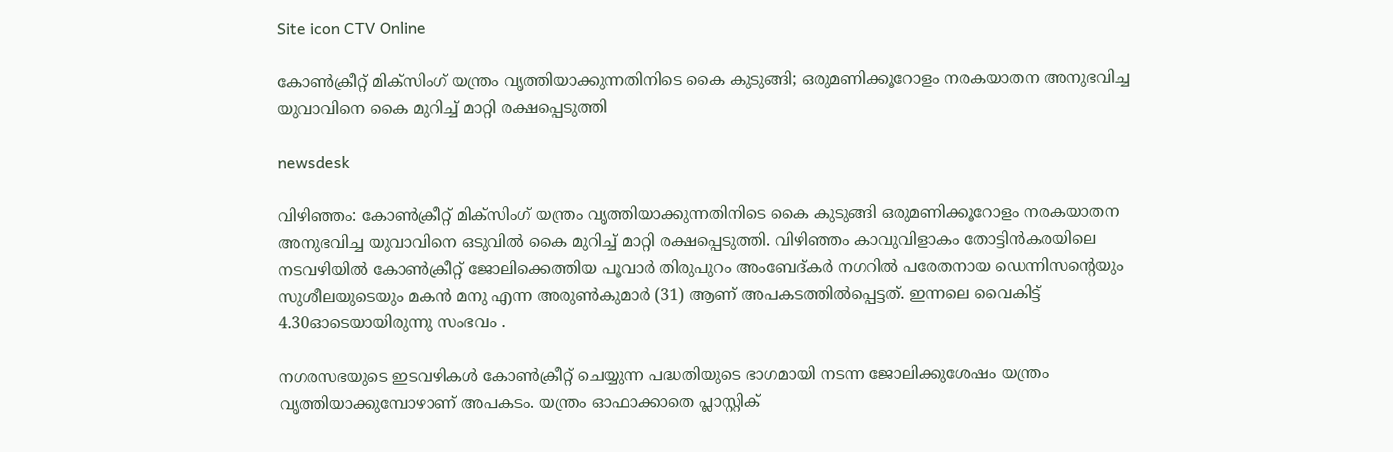Site icon CTV Online

കോൺക്രീറ്റ് മിക്‌സിംഗ് യന്ത്രം വൃത്തിയാക്കുന്നതിനിടെ കൈ കുടുങ്ങി; ഒരുമണിക്കൂറോളം നരകയാതന അനുഭവിച്ച യുവാവിനെ കൈ മുറിച്ച് മാറ്റി രക്ഷപ്പെടുത്തി

newsdesk

വിഴിഞ്ഞം: കോൺക്രീറ്റ് മിക്‌സിംഗ് യന്ത്രം വൃത്തിയാക്കുന്നതിനിടെ കൈ കുടുങ്ങി ഒരുമണിക്കൂറോളം നരകയാതന അനുഭവിച്ച യുവാവിനെ ഒടുവിൽ കൈ മുറിച്ച് മാറ്റി രക്ഷപ്പെടുത്തി. വിഴിഞ്ഞം കാവുവിളാകം തോട്ടിൻകരയിലെ നടവഴിയിൽ കോൺക്രീറ്റ് ജോലിക്കെത്തിയ പൂവാർ തിരുപുറം അംബേദ്കർ നഗറിൽ പരേതനായ ഡെന്നിസന്റെയും സുശീലയുടെയും മകൻ മനു എന്ന അരുൺകുമാർ (31) ആണ് അപകടത്തിൽപ്പെട്ടത്. ഇന്നലെ വൈകിട്ട് 4.30ഓടെയായിരുന്നു സംഭവം .

നഗരസഭയുടെ ഇടവഴികൾ കോൺക്രീറ്റ് ചെയ്യുന്ന പദ്ധതിയുടെ ഭാഗമായി നടന്ന ജോലിക്കുശേഷം യന്ത്രം വൃത്തിയാക്കുമ്പോഴാണ് അപകടം. യന്ത്രം ഓഫാക്കാതെ പ്ലാസ്റ്റിക്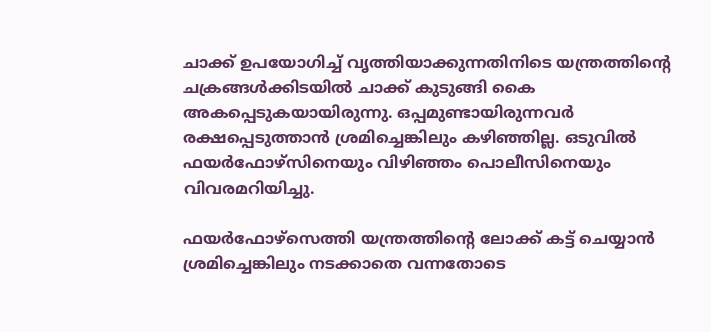ചാക്ക് ഉപയോഗിച്ച് വൃത്തിയാക്കുന്നതിനിടെ യന്ത്രത്തിന്റെ ചക്രങ്ങൾക്കിടയിൽ ചാക്ക് കുടുങ്ങി കൈ അകപ്പെടുകയായിരുന്നു. ഒപ്പമുണ്ടായിരുന്നവർ രക്ഷപ്പെടുത്താൻ ശ്രമിച്ചെങ്കിലും കഴിഞ്ഞില്ല. ഒടുവിൽ ഫയർഫോഴ്സിനെയും വിഴിഞ്ഞം പൊലീസിനെയും വിവരമറിയിച്ചു.

ഫയർഫോഴ്സെത്തി യന്ത്രത്തിന്റെ ലോക്ക് കട്ട് ചെയ്യാൻ ശ്രമിച്ചെങ്കിലും നടക്കാതെ വന്നതോടെ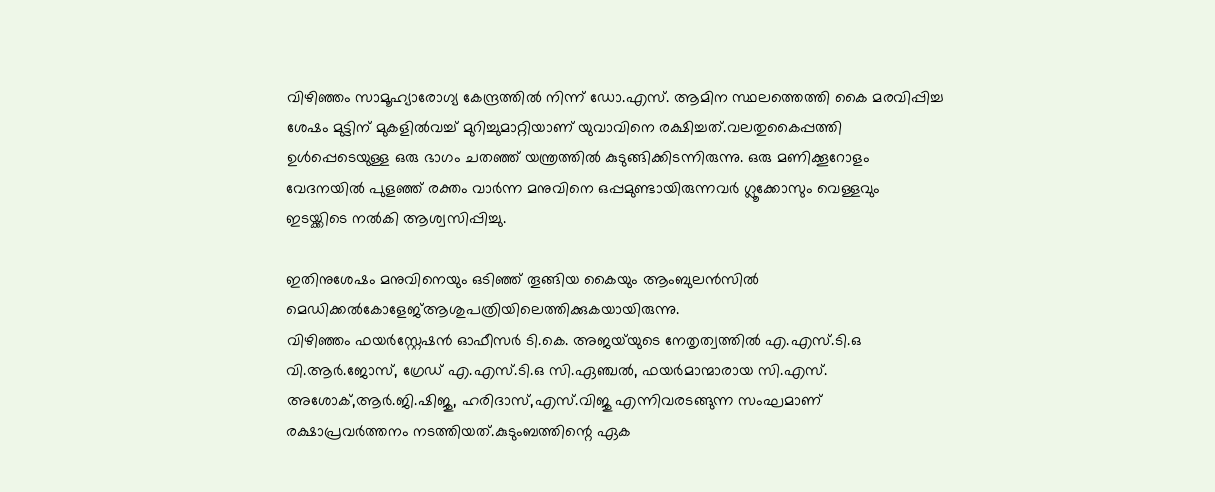വിഴിഞ്ഞം സാമൂഹ്യാരോഗ്യ കേന്ദ്രത്തിൽ നിന്ന് ഡോ.എസ്. ആമിന സ്ഥലത്തെത്തി കൈ മരവിപ്പിച്ച ശേഷം മുട്ടിന് മുകളിൽവച്ച് മുറിച്ചുമാറ്റിയാണ് യുവാവിനെ രക്ഷിച്ചത്.വലതുകൈപ്പത്തി ഉൾപ്പെടെയുള്ള ഒരു ഭാഗം ചതഞ്ഞ് യന്ത്രത്തിൽ കുടുങ്ങിക്കിടന്നിരുന്നു. ഒരു മണിക്കൂറോളം വേദനയിൽ പുളഞ്ഞ് രക്തം വാർന്ന മനുവിനെ ഒപ്പമുണ്ടായിരുന്നവർ ഗ്ലൂക്കോസും വെള്ളവും ഇടയ്ക്കിടെ നൽകി ആശ്വസിപ്പിച്ചു.

ഇതിനുശേഷം മനുവിനെയും ഒടിഞ്ഞ് തൂങ്ങിയ കൈയും ആംബുലൻസിൽ മെഡിക്കൽകോളേജ്ആശുപത്രിയിലെത്തിക്കുകയായിരുന്നു.
വിഴിഞ്ഞം ഫയർസ്റ്റേഷൻ ഓഫീസർ ടി.കെ. അജയ്‌യുടെ നേതൃത്വത്തിൽ എ.എസ്.ടി.ഒ വി.ആർ.ജോസ്, ഗ്രേഡ് എ.എസ്.ടി.ഒ സി.ഏഞ്ചൽ, ഫയർമാന്മാരായ സി.എസ്. അശോക്,ആർ.ജി.ഷിജു, ഹരിദാസ്,എസ്.വിജു എന്നിവരടങ്ങുന്ന സംഘമാണ് രക്ഷാപ്രവർത്തനം നടത്തിയത്.കുടുംബത്തിന്റെ ഏക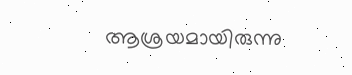ആശ്രയമായിരുന്നു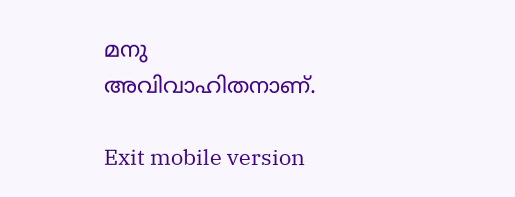മനു അവിവാഹിതനാണ്.

Exit mobile version